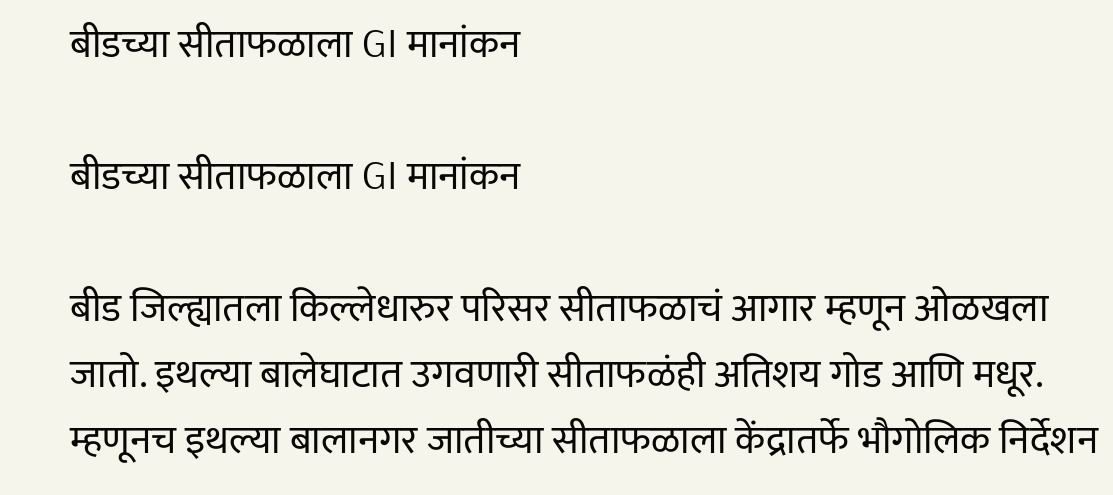बीडच्या सीताफळाला GI मानांकन

बीडच्या सीताफळाला GI मानांकन

बीड जिल्ह्यातला किल्लेधारुर परिसर सीताफळाचं आगार म्हणून ओळखला जातो. इथल्या बालेघाटात उगवणारी सीताफळंही अतिशय गोड आणि मधूर. म्हणूनच इथल्या बालानगर जातीच्या सीताफळाला केंद्रातर्फे भौगोलिक निर्देशन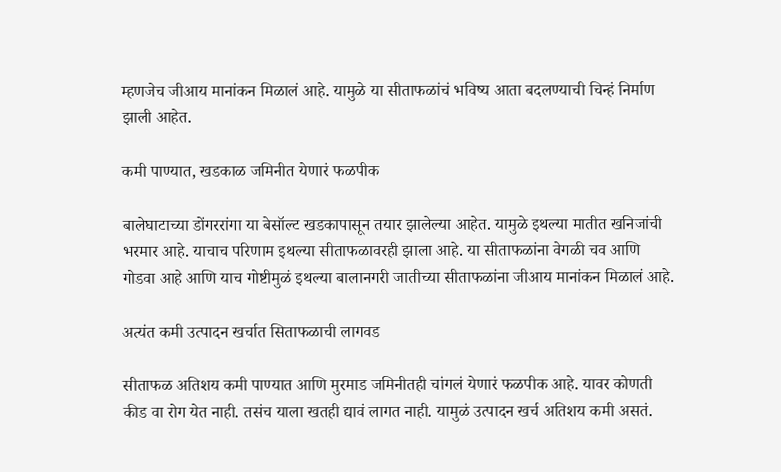म्हणजेच जीआय मानांकन मिळालं आहे. यामुळे या सीताफळांचं भविष्य आता बदलण्याची चिन्हं निर्माण झाली आहेत.

कमी पाण्यात, खडकाळ जमिनीत येणारं फळपीक

बालेघाटाच्या डोंगररांगा या बेसॉल्ट खडकापासून तयार झालेल्या आहेत. यामुळे इथल्या मातीत खनिजांची भरमार आहे. याचाच परिणाम इथल्या सीताफळावरही झाला आहे. या सीताफळांना वेगळी चव आणि गोडवा आहे आणि याच गोष्टीमुळं इथल्या बालानगरी जातीच्या सीताफळांना जीआय मानांकन मिळालं आहे.

अत्यंत कमी उत्पादन खर्चात सिताफळाची लागवड

सीताफळ अतिशय कमी पाण्यात आणि मुरमाड जमिनीतही चांगलं येणारं फळपीक आहे. यावर कोणती कीड वा रोग येत नाही. तसंच याला खतही द्यावं लागत नाही. यामुळं उत्पादन खर्च अतिशय कमी असतं.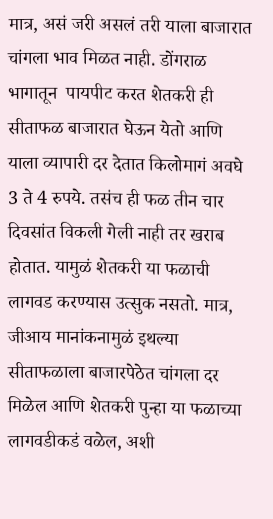मात्र, असं जरी असलं तरी याला बाजारात चांगला भाव मिळत नाही. डोंगराळ भागातून  पायपीट करत शेतकरी ही सीताफळ बाजारात घेऊन येतो आणि याला व्यापारी दर देतात किलोमागं अवघे 3 ते 4 रुपये. तसंच ही फळ तीन चार दिवसांत विकली गेली नाही तर खराब होतात. यामुळं शेतकरी या फळाची लागवड करण्यास उत्सुक नसतो. मात्र, जीआय मानांकनामुळं इथल्या सीताफळाला बाजारपेठेत चांगला दर मिळेल आणि शेतकरी पुन्हा या फळाच्या लागवडीकडं वळेल, अशी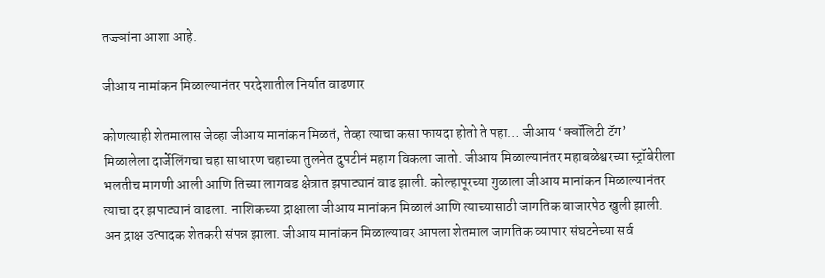तज्ज्ञांना आशा आहे.

जीआय नामांकन मिळाल्यानंतर परदेशातील निर्यात वाढणार

कोणत्याही शेतमालास जेव्हा जीआय मानांकन मिळतं, तेव्हा त्याचा कसा फायदा होतो ते पहा… जीआय ‘क्वॉलिटी टॅग’ मिळालेला दार्जेलिंगचा चहा साधारण चहाच्या तुलनेत दुपटीनं महाग विकला जातो. जीआय मिळाल्यानंतर महाबळेश्वरच्या स्ट्रॉबेरीला भलतीच मागणी आली आणि तिच्या लागवड क्षेत्रात झपाट्यानं वाढ झाली. कोल्हापूरच्या गुळाला जीआय मानांकन मिळाल्यानंतर त्याचा दर झपाट्यानं वाढला. नाशिकच्या द्राक्षाला जीआय मानांकन मिळालं आणि त्याच्यासाठी जागतिक बाजारपेठ खुली झाली. अन द्राक्ष उत्पादक शेतकरी संपन्न झाला. जीआय मानांकन मिळाल्यावर आपला शेतमाल जागतिक व्यापार संघटनेच्या सर्व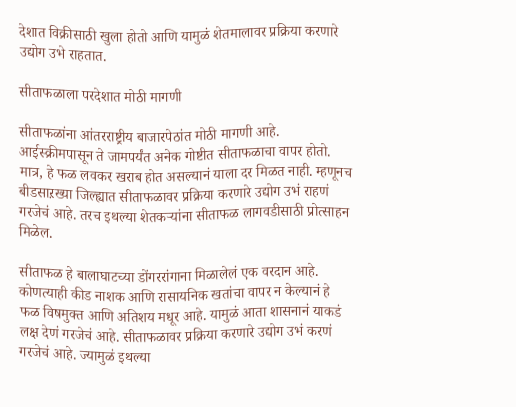देशात विक्रीसाठी खुला होतो आणि यामुळं शेतमालावर प्रक्रिया करणारे उद्योग उभे राहतात.

सीताफळाला परदेशात मोठी मागणी

सीताफळांना आंतरराष्ट्रीय बाजारपेठांत मोठी मागणी आहे. आईस्क्रीमपासून ते जामपर्यंत अनेक गोष्टीत सीताफळाचा वापर होतो. मात्र, हे फळ लवकर खराब होत असल्यानं याला दर मिळत नाही. म्हणूनच बीडसाऱख्या जिल्ह्यात सीताफळावर प्रक्रिया करणारे उद्योग उभं राहणं गरजेचं आहे. तरच इथल्या शेतकऱ्यांना सीताफळ लागवडीसाठी प्रोत्साहन मिळेल.

सीताफळ हे बालाघाटच्या डोंगररांगाना मिळालेलं एक वरदान आहे. कोणत्याही कीड नाशक आणि रासायनिक खतांचा वापर न केल्यानं हे फळ विषमुक्त आणि अतिशय मधूर आहे. यामुळं आता शासनानं याकडं लक्ष देणं गरजेचं आहे. सीताफळावर प्रक्रिया करणारे उद्योग उभं करणं गरजेचं आहे. ज्यामुळं इथल्या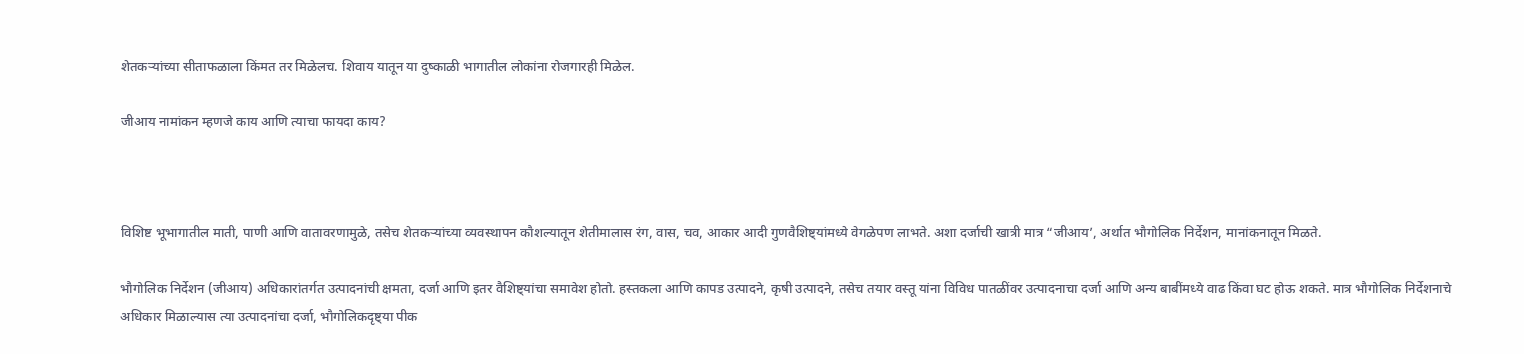शेतकऱ्यांच्या सीताफळाला किंमत तर मिळेलच. शिवाय यातून या दुष्काळी भागातील लोकांना रोजगारही मिळेल.

जीआय नामांकन म्हणजे काय आणि त्याचा फायदा काय?



विशिष्ट भूभागातील माती, पाणी आणि वातावरणामुळे, तसेच शेतकऱ्यांच्या व्यवस्थापन कौशल्यातून शेतीमालास रंग, वास, चव, आकार आदी गुणवैशिष्ट्यांमध्ये वेगळेपण लाभते. अशा दर्जाची खात्री मात्र “जीआय’, अर्थात भौगोलिक निर्देशन, मानांकनातून मिळते.

भौगोलिक निर्देशन (जीआय) अधिकारांतर्गत उत्पादनांची क्षमता, दर्जा आणि इतर वैशिष्ट्यांचा समावेश होतो. हस्तकला आणि कापड उत्पादने, कृषी उत्पादने, तसेच तयार वस्तू यांना विविध पातळींवर उत्पादनाचा दर्जा आणि अन्य बाबींमध्ये वाढ किंवा घट होऊ शकते. मात्र भौगोलिक निर्देशनाचे अधिकार मिळाल्यास त्या उत्पादनांचा दर्जा, भौगोलिकदृष्ट्या पीक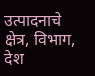उत्पादनाचे क्षेत्र, विभाग, देश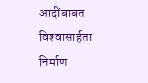आदींबाबत विश्‍वासार्हता निर्माण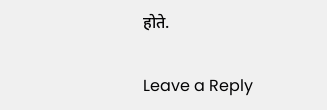होते.

Leave a Reply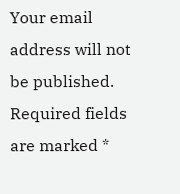Your email address will not be published. Required fields are marked *